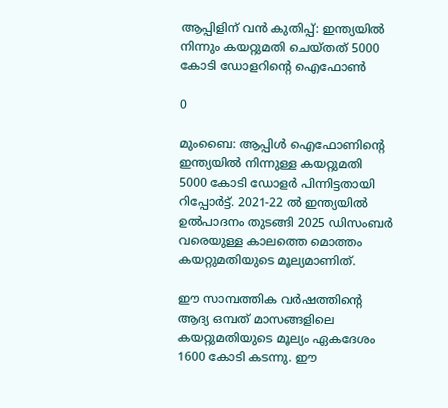ആപ്പിളിന് വന്‍ കുതിപ്പ്: ഇന്ത്യയില്‍ നിന്നും കയറ്റുമതി ചെയ്തത് 5000 കോടി ഡോളറിന്റെ ഐഫോണ്‍

0

മുംബൈ: ആപ്പിള്‍ ഐഫോണിന്റെ ഇന്ത്യയില്‍ നിന്നുള്ള കയറ്റുമതി 5000 കോടി ഡോളര്‍ പിന്നിട്ടതായി റിപ്പോര്‍ട്ട്. 2021-22 ല്‍ ഇന്ത്യയില്‍ ഉല്‍പാദനം തുടങ്ങി 2025 ഡിസംബര്‍ വരെയുള്ള കാലത്തെ മൊത്തം കയറ്റുമതിയുടെ മൂല്യമാണിത്.

ഈ സാമ്പത്തിക വര്‍ഷത്തിന്റെ ആദ്യ ഒമ്പത് മാസങ്ങളിലെ കയറ്റുമതിയുടെ മൂല്യം ഏകദേശം 1600 കോടി കടന്നു. ഈ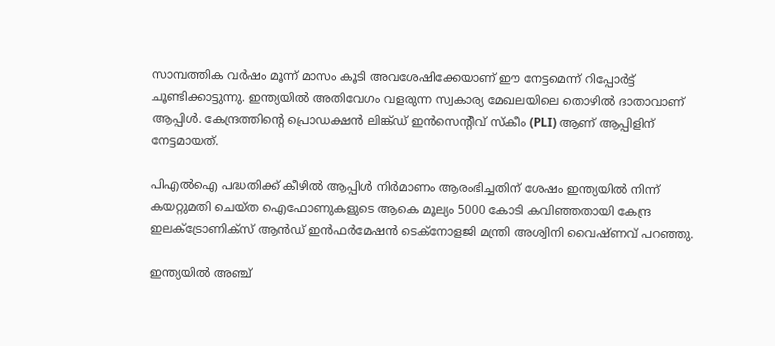സാമ്പത്തിക വര്‍ഷം മൂന്ന് മാസം കൂടി അവശേഷിക്കേയാണ് ഈ നേട്ടമെന്ന് റിപ്പോര്‍ട്ട് ചൂണ്ടിക്കാട്ടുന്നു. ഇന്ത്യയില്‍ അതിവേഗം വളരുന്ന സ്വകാര്യ മേഖലയിലെ തൊഴില്‍ ദാതാവാണ് ആപ്പിള്‍. കേന്ദ്രത്തിന്റെ പ്രൊഡക്ഷന്‍ ലിങ്ക്ഡ് ഇന്‍സെന്റീവ് സ്‌കീം (PLI) ആണ് ആപ്പിളിന് നേട്ടമായത്.

പിഎല്‍ഐ പദ്ധതിക്ക് കീഴില്‍ ആപ്പിള്‍ നിര്‍മാണം ആരംഭിച്ചതിന് ശേഷം ഇന്ത്യയില്‍ നിന്ന് കയറ്റുമതി ചെയ്ത ഐഫോണുകളുടെ ആകെ മൂല്യം 5000 കോടി കവിഞ്ഞതായി കേന്ദ്ര ഇലക്ട്രോണിക്‌സ് ആന്‍ഡ് ഇന്‍ഫര്‍മേഷന്‍ ടെക്‌നോളജി മന്ത്രി അശ്വിനി വൈഷ്ണവ് പറഞ്ഞു.

ഇന്ത്യയില്‍ അഞ്ച്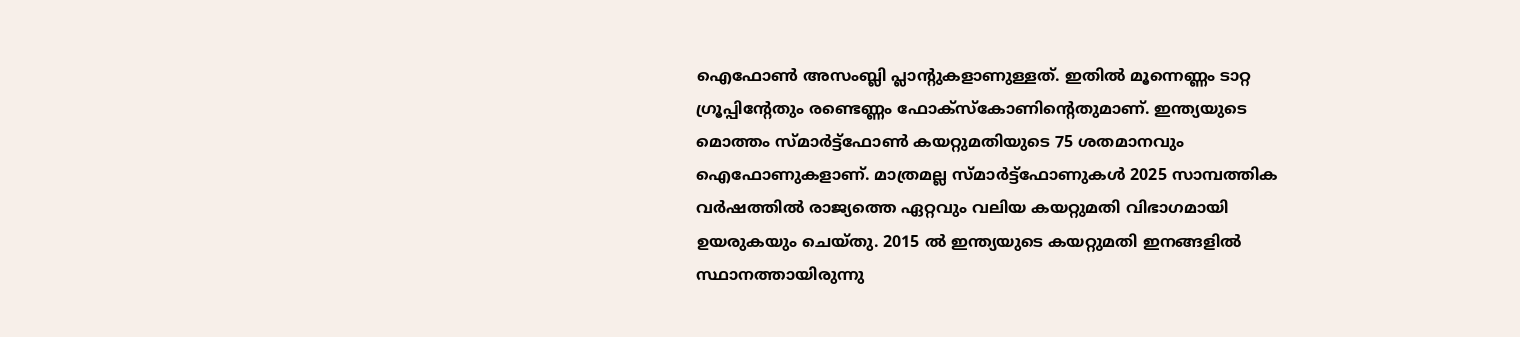ഐഫോണ്‍ അസംബ്ലി പ്ലാന്റുകളാണുള്ളത്. ഇതില്‍ മൂന്നെണ്ണം ടാറ്റ ഗ്രൂപ്പിന്റേതും രണ്ടെണ്ണം ഫോക്‌സ്‌കോണിന്റെതുമാണ്. ഇന്ത്യയുടെ മൊത്തം സ്മാര്‍ട്ട്‌ഫോണ്‍ കയറ്റുമതിയുടെ 75 ശതമാനവും ഐഫോണുകളാണ്. മാത്രമല്ല സ്മാര്‍ട്ട്‌ഫോണുകള്‍ 2025 സാമ്പത്തിക വര്‍ഷത്തില്‍ രാജ്യത്തെ ഏറ്റവും വലിയ കയറ്റുമതി വിഭാഗമായി ഉയരുകയും ചെയ്തു. 2015 ല്‍ ഇന്ത്യയുടെ കയറ്റുമതി ഇനങ്ങളില്‍ സ്ഥാനത്തായിരുന്നു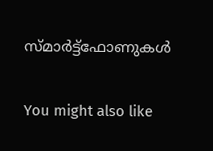സ്മാര്‍ട്ട്‌ഫോണുകള്‍

You might also like